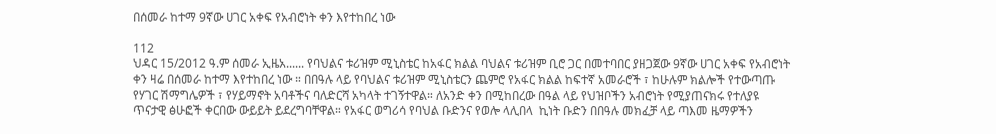በሰመራ ከተማ 9ኛው ሀገር አቀፍ የአብሮነት ቀን እየተከበረ ነው

112
ህዳር 15/2012 ዓ.ም ሰመራ ኢዜአ...... የባህልና ቱሪዝም ሚኒስቴር ከአፋር ክልል ባህልና ቱሪዝም ቢሮ ጋር በመተባበር ያዘጋጀው 9ኛው ሀገር አቀፍ የአብሮነት ቀን ዛሬ በሰመራ ከተማ እየተከበረ ነው ። በበዓሉ ላይ የባህልና ቱሪዝም ሚኒስቴርን ጨምሮ የአፋር ክልል ከፍተኛ አመራሮች ፣ ከሁሉም ክልሎች የተውጣጡ የሃገር ሽማግሌዎች ፣ የሃይማኖት አባቶችና ባለድርሻ አካላት ተገኝተዋል። ለአንድ ቀን በሚከበረው በዓል ላይ የህዝቦችን አብሮነት የሚያጠናክሩ የተለያዩ ጥናታዊ ፅሁፎች ቀርበው ውይይት ይደረግባቸዋል። የአፋር ወግሪሳ የባህል ቡድንና የወሎ ላሊበላ  ኪነት ቡድን በበዓሉ መክፈቻ ላይ ጣእመ ዜማዎችን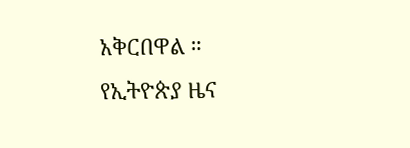አቅርበዋል ።
የኢትዮጵያ ዜና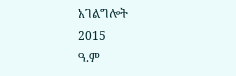አገልግሎት
2015
ዓ.ም